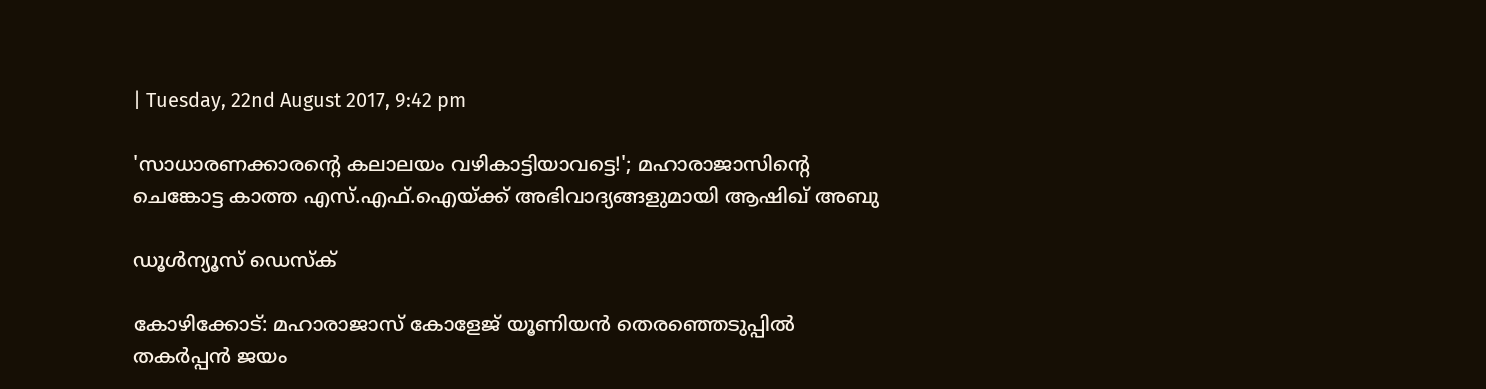| Tuesday, 22nd August 2017, 9:42 pm

'സാധാരണക്കാരന്റെ കലാലയം വഴികാട്ടിയാവട്ടെ!'; മഹാരാജാസിന്റെ ചെങ്കോട്ട കാത്ത എസ്.എഫ്.ഐയ്ക്ക് അഭിവാദ്യങ്ങളുമായി ആഷിഖ് അബു

ഡൂള്‍ന്യൂസ് ഡെസ്‌ക്

കോഴിക്കോട്: മഹാരാജാസ് കോളേജ് യൂണിയന്‍ തെരഞ്ഞെടുപ്പില്‍ തകര്‍പ്പന്‍ ജയം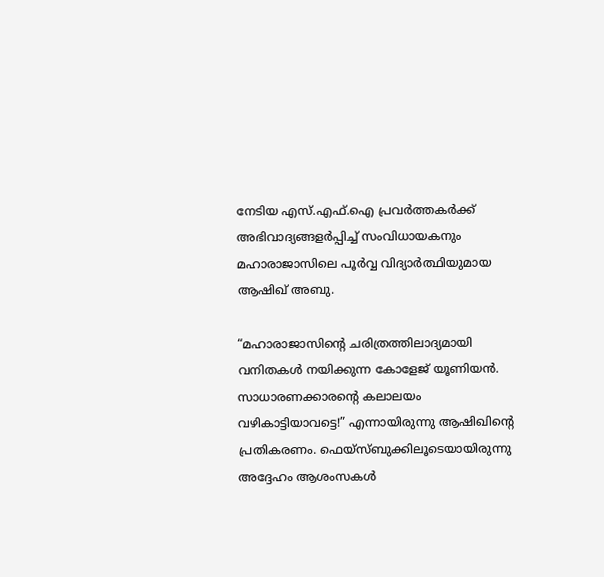നേടിയ എസ്.എഫ്.ഐ പ്രവര്‍ത്തകര്‍ക്ക് അഭിവാദ്യങ്ങളര്‍പ്പിച്ച് സംവിധായകനും മഹാരാജാസിലെ പൂര്‍വ്വ വിദ്യാര്‍ത്ഥിയുമായ ആഷിഖ് അബു.

“മഹാരാജാസിന്റെ ചരിത്രത്തിലാദ്യമായി വനിതകള്‍ നയിക്കുന്ന കോളേജ് യൂണിയന്‍. സാധാരണക്കാരന്റെ കലാലയം വഴികാട്ടിയാവട്ടെ!” എന്നായിരുന്നു ആഷിഖിന്റെ പ്രതികരണം. ഫെയ്‌സ്ബുക്കിലൂടെയായിരുന്നു അദ്ദേഹം ആശംസകള്‍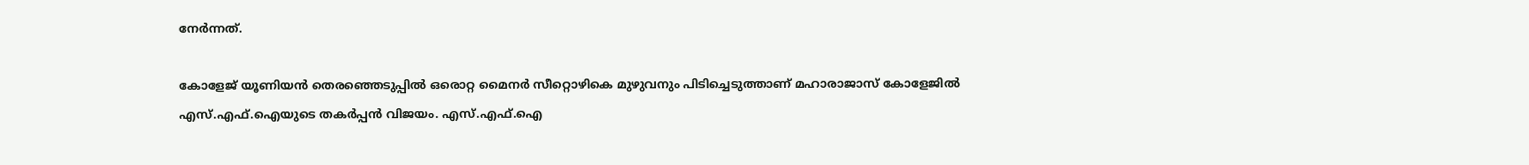നേര്‍ന്നത്.

കോളേജ് യൂണിയന്‍ തെരഞ്ഞെടുപ്പില്‍ ഒരൊറ്റ മൈനര്‍ സീറ്റൊഴികെ മുഴുവനും പിടിച്ചെടുത്താണ് മഹാരാജാസ് കോളേജില്‍ എസ്.എഫ്.ഐയുടെ തകര്‍പ്പന്‍ വിജയം. എസ്.എഫ്.ഐ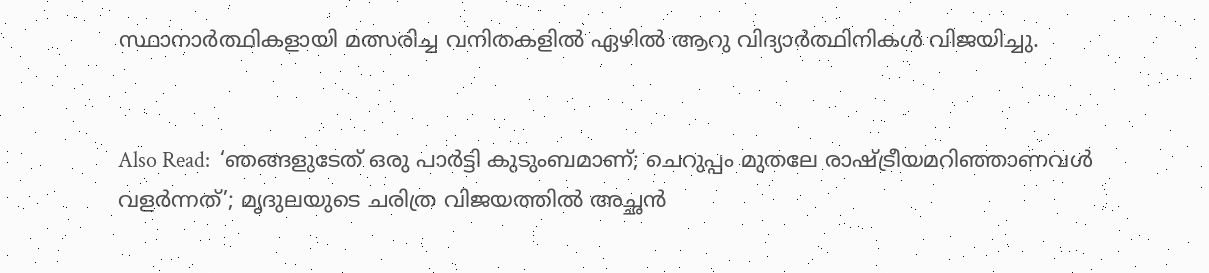സ്ഥാനാര്‍ത്ഥികളായി മത്സരിച്ച വനിതകളില്‍ ഏഴില്‍ ആറു വിദ്യാര്‍ത്ഥിനികള്‍ വിജയിച്ചു.


Also Read:  ‘ഞങ്ങളുടേത് ഒരു പാര്‍ട്ടി കുടുംബമാണ്; ചെറുപ്പം മുതലേ രാഷ്ട്രീയമറിഞ്ഞാണവള്‍ വളര്‍ന്നത്’; മൃദുലയുടെ ചരിത്ര വിജയത്തില്‍ അച്ഛന്‍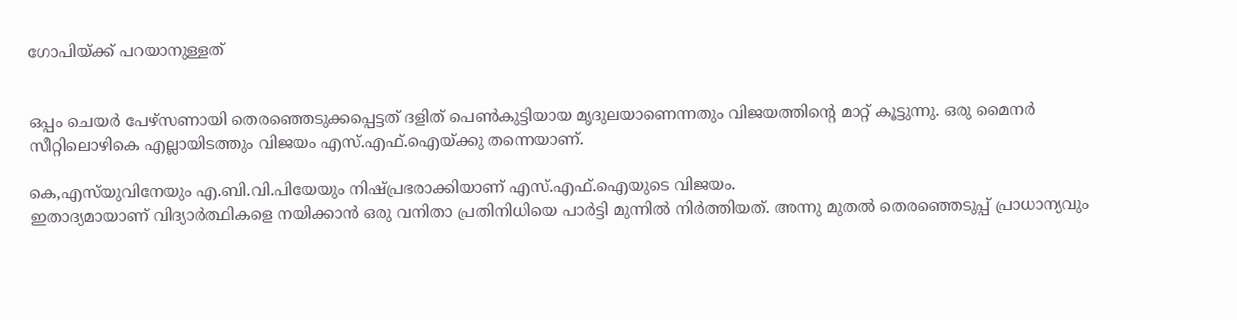ഗോപിയ്ക്ക് പറയാനുള്ളത്


ഒപ്പം ചെയര്‍ പേഴ്‌സണായി തെരഞ്ഞെടുക്കപ്പെട്ടത് ദളിത് പെണ്‍കുട്ടിയായ മൃദുലയാണെന്നതും വിജയത്തിന്റെ മാറ്റ് കൂട്ടുന്നു. ഒരു മൈനര്‍ സീറ്റിലൊഴികെ എല്ലായിടത്തും വിജയം എസ്.എഫ്.ഐയ്ക്കു തന്നെയാണ്.

കെ,എസ്‌യുവിനേയും എ.ബി.വി.പിയേയും നിഷ്പ്രഭരാക്കിയാണ് എസ്.എഫ്.ഐയുടെ വിജയം.
ഇതാദ്യമായാണ് വിദ്യാര്‍ത്ഥികളെ നയിക്കാന്‍ ഒരു വനിതാ പ്രതിനിധിയെ പാര്‍ട്ടി മുന്നില്‍ നിര്‍ത്തിയത്. അന്നു മുതല്‍ തെരഞ്ഞെടുപ്പ് പ്രാധാന്യവും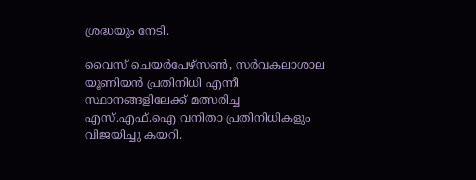ശ്രദ്ധയും നേടി.

വൈസ് ചെയര്‍പേഴ്സണ്‍, സര്‍വകലാശാല യൂണിയന്‍ പ്രതിനിധി എന്നീ സ്ഥാനങ്ങളിലേക്ക് മത്സരിച്ച എസ്.എഫ്.ഐ വനിതാ പ്രതിനിധികളും വിജയിച്ചു കയറി.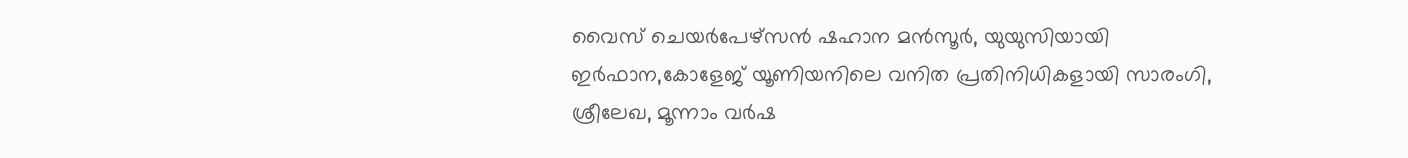വൈസ് ചെയര്‍പേഴ്സന്‍ ഷഹാന മന്‍സൂര്‍, യുയുസിയായി ഇര്‍ഫാന,കോളേജ് യൂണിയനിലെ വനിത പ്രതിനിധികളായി സാരംഗി, ശ്രീലേഖ, മൂന്നാം വര്‍ഷ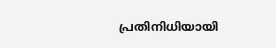പ്രതിനിധിയായി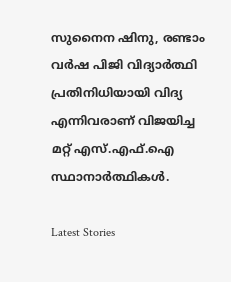സുനൈന ഷിനു, രണ്ടാം വര്‍ഷ പിജി വിദ്യാര്‍ത്ഥി പ്രതിനിധിയായി വിദ്യ എന്നിവരാണ് വിജയിച്ച മറ്റ് എസ്.എഫ്.ഐ സ്ഥാനാര്‍ത്ഥികള്‍.

Latest Stories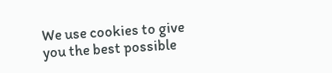We use cookies to give you the best possible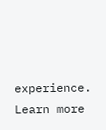experience. Learn more